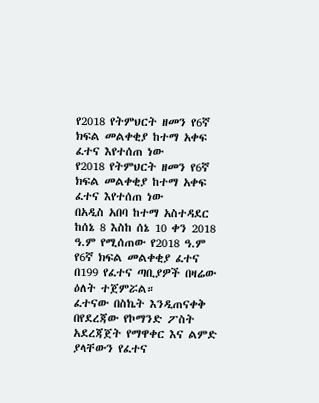የ2018 የትምህርት ዘመን የ6ኛ ክፍል መልቀቂያ ከተማ አቀፍ ፈተና እየተሰጠ ነው
የ2018 የትምህርት ዘመን የ6ኛ ክፍል መልቀቂያ ከተማ አቀፍ ፈተና እየተሰጠ ነው
በአዲስ አበባ ከተማ አስተዳደር ከሰኔ 8 እስከ ሰኔ 10 ቀን 2018 ዓ.ም የሚሰጠው የ2018 ዓ.ም የ6ኛ ክፍል መልቀቂያ ፈተና በ199 የፈተና ጣቢያዎች በዛሬው ዕለት ተጀምሯል።
ፈተናው በስኬት እንዲጠናቀቅ በየደረጃው የኮማንድ ፖስት አደረጃጀት የማዋቀር እና ልምድ ያላቸውን የፈተና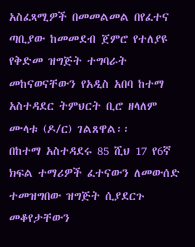አስፈጻሚዎች በመመልመል በየፈተና ጣቢያው ከመመደብ ጀምሮ የተለያዩ የቅድመ ዝግጅት ተግባራት መከናወናቸውን የአዲስ አበባ ከተማ አስተዳደር ትምህርት ቢሮ ዘላለም ሙላቱ (ዶ/ር) ገልጸዋል፡፡
በከተማ አስተዳደሩ 85 ሺህ 17 የ6ኛ ክፍል ተማሪዎች ፈተናውን ለመውሰድ ተመዝግበው ዝግጅት ሲያደርጉ መቆየታቸውን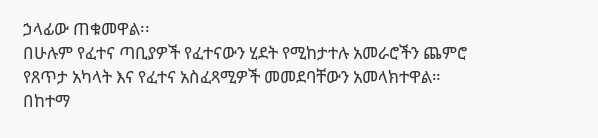ኃላፊው ጠቁመዋል፡፡
በሁሉም የፈተና ጣቢያዎች የፈተናውን ሂደት የሚከታተሉ አመራሮችን ጨምሮ የጸጥታ አካላት እና የፈተና አስፈጻሚዎች መመደባቸውን አመላክተዋል።
በከተማ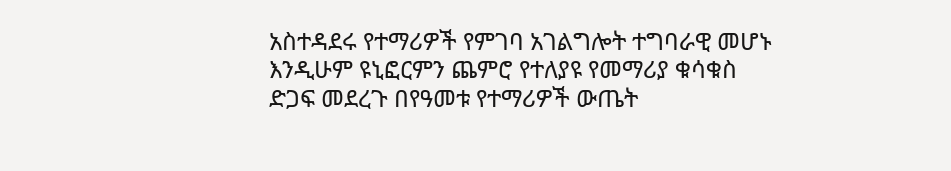አስተዳደሩ የተማሪዎች የምገባ አገልግሎት ተግባራዊ መሆኑ እንዲሁም ዩኒፎርምን ጨምሮ የተለያዩ የመማሪያ ቁሳቁስ ድጋፍ መደረጉ በየዓመቱ የተማሪዎች ውጤት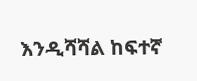እንዲሻሻል ከፍተኛ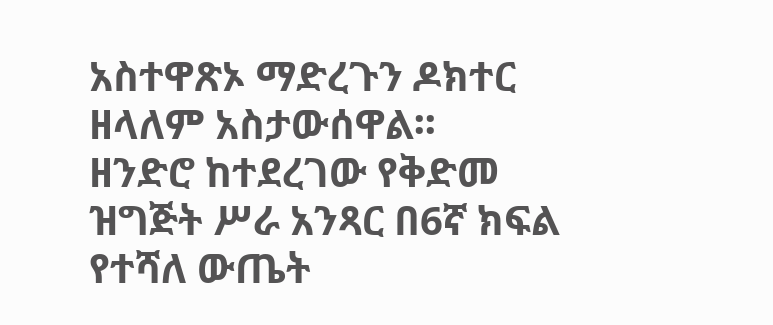አስተዋጽኦ ማድረጉን ዶክተር ዘላለም አስታውሰዋል፡፡
ዘንድሮ ከተደረገው የቅድመ ዝግጅት ሥራ አንጻር በ6ኛ ክፍል የተሻለ ውጤት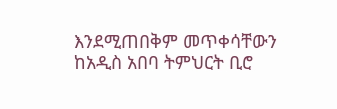እንደሚጠበቅም መጥቀሳቸውን ከአዲስ አበባ ትምህርት ቢሮ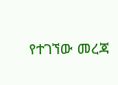የተገኘው መረጃ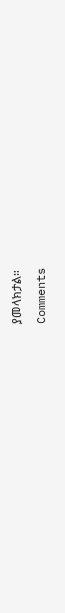ያመላክታል።
Comments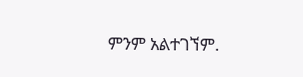ምንም አልተገኘም.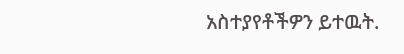አስተያየቶችዎን ይተዉት.